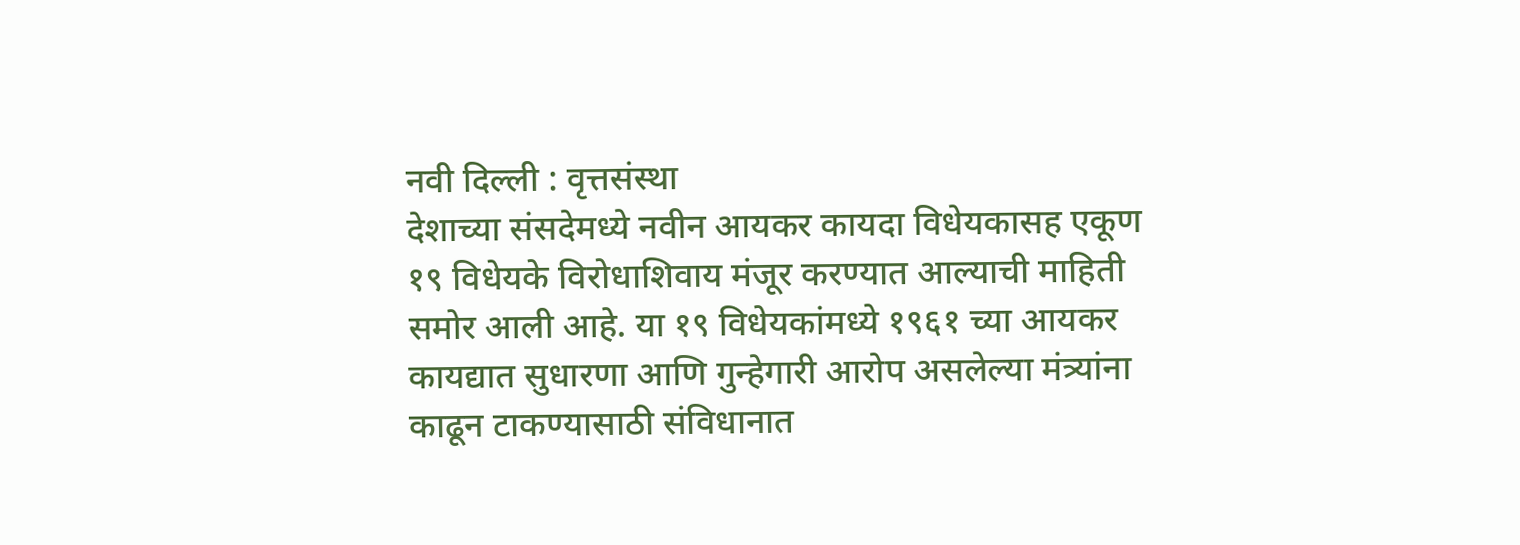नवी दिल्ली : वृत्तसंस्था
देशाच्या संसदेमध्ये नवीन आयकर कायदा विधेयकासह एकूण १९ विधेयके विरोधाशिवाय मंजूर करण्यात आल्याची माहिती समोर आली आहे. या १९ विधेयकांमध्ये १९६१ च्या आयकर कायद्यात सुधारणा आणि गुन्हेगारी आरोप असलेल्या मंत्र्यांना काढून टाकण्यासाठी संविधानात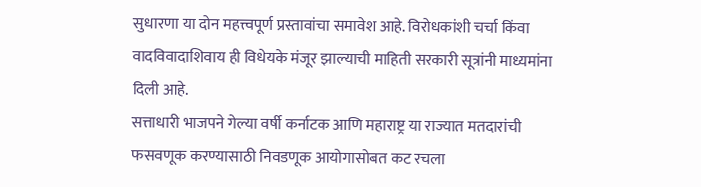सुधारणा या दोन महत्त्वपूर्ण प्रस्तावांचा समावेश आहे. विरोधकांशी चर्चा किंवा वादविवादाशिवाय ही विधेयके मंजूर झाल्याची माहिती सरकारी सूत्रांनी माध्यमांना दिली आहे.
सत्ताधारी भाजपने गेल्या वर्षी कर्नाटक आणि महाराष्ट्र या राज्यात मतदारांची फसवणूक करण्यासाठी निवडणूक आयोगासोबत कट रचला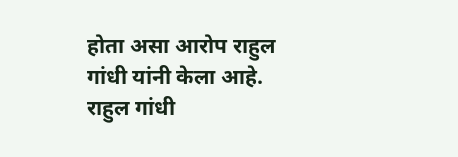होता असा आरोप राहुल गांधी यांनी केला आहे. राहुल गांधी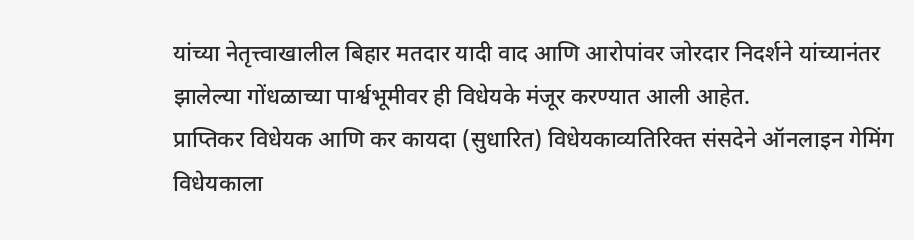यांच्या नेतृत्त्वाखालील बिहार मतदार यादी वाद आणि आरोपांवर जोरदार निदर्शने यांच्यानंतर झालेल्या गोंधळाच्या पार्श्वभूमीवर ही विधेयके मंजूर करण्यात आली आहेत.
प्राप्तिकर विधेयक आणि कर कायदा (सुधारित) विधेयकाव्यतिरिक्त संसदेने ऑनलाइन गेमिंग विधेयकाला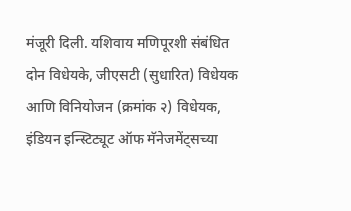मंजूरी दिली. यशिवाय मणिपूरशी संबंधित दोन विधेयके, जीएसटी (सुधारित) विधेयक आणि विनियोजन (क्रमांक २) विधेयक, इंडियन इन्स्टिट्यूट ऑफ मॅनेजमेंट्सच्या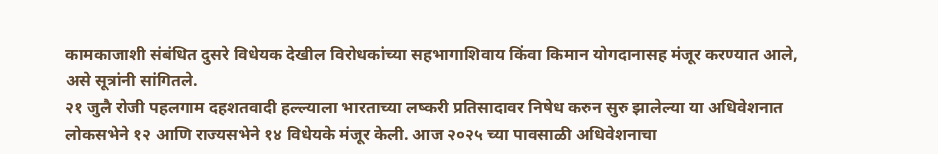कामकाजाशी संबंधित दुसरे विधेयक देखील विरोधकांच्या सहभागाशिवाय किंवा किमान योगदानासह मंजूर करण्यात आले, असे सूत्रांनी सांगितले.
२१ जुलै रोजी पहलगाम दहशतवादी हल्ल्याला भारताच्या लष्करी प्रतिसादावर निषेध करुन सुरु झालेल्या या अधिवेशनात लोकसभेने १२ आणि राज्यसभेने १४ विधेयके मंजूर केली. आज २०२५ च्या पावसाळी अधिवेशनाचा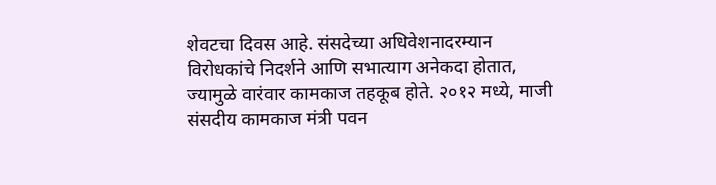शेवटचा दिवस आहे. संसदेच्या अधिवेशनादरम्यान विरोधकांचे निदर्शने आणि सभात्याग अनेकदा होतात, ज्यामुळे वारंवार कामकाज तहकूब होते. २०१२ मध्ये, माजी संसदीय कामकाज मंत्री पवन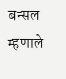बन्सल म्हणाले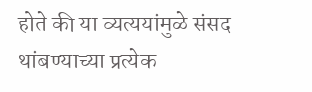होते की या व्यत्ययांमुळे संसद थांबण्याच्या प्रत्येक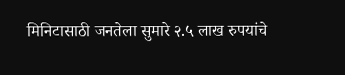मिनिटासाठी जनतेला सुमारे २.५ लाख रुपयांचे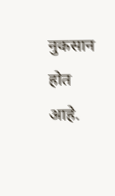नुकसान होत आहे.